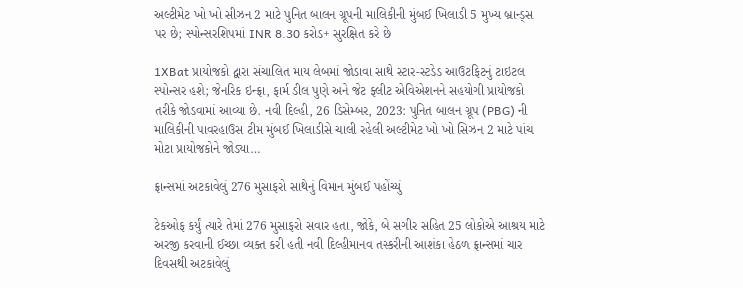અલ્ટીમેટ ખો ખો સીઝન 2 માટે પુનિત બાલન ગ્રૂપની માલિકીની મુંબઈ ખિલાડી 5 મુખ્ય બ્રાન્ડ્સ પર છે; સ્પોન્સરશિપમાં INR 8.30 કરોડ+ સુરક્ષિત કરે છે

1XBat પ્રાયોજકો દ્વારા સંચાલિત માય લેબમાં જોડાવા સાથે સ્ટાર-સ્ટડેડ આઉટફિટનું ટાઇટલ સ્પોન્સર હશે; જેનરિક ઇન્ફ્રા, ફાર્મ ડીલ પુણે અને જેટ ફ્લીટ એવિએશનને સહયોગી પ્રાયોજકો તરીકે જોડવામાં આવ્યા છે. નવી દિલ્હી, 26 ડિસેમ્બર, 2023: પુનિત બાલન ગ્રૂપ (PBG) ની માલિકીની પાવરહાઉસ ટીમ મુંબઈ ખિલાડીસે ચાલી રહેલી અલ્ટીમેટ ખો ખો સિઝન 2 માટે પાંચ મોટા પ્રાયોજકોને જોડ્યા…

ફ્રાન્સમાં અટકાવેલું 276 મુસાફરો સાથેનું વિમાન મુંબઈ પહોંચ્યું

ટેકઓફ કર્યું ત્યારે તેમાં 276 મુસાફરો સવાર હતા, જોકે, બે સગીર સહિત 25 લોકોએ આશ્રય માટે અરજી કરવાની ઈચ્છા વ્યક્ત કરી હતી નવી દિલ્હીમાનવ તસ્કરીની આશંકા હેઠળ ફ્રાન્સમાં ચાર દિવસથી અટકાવેલું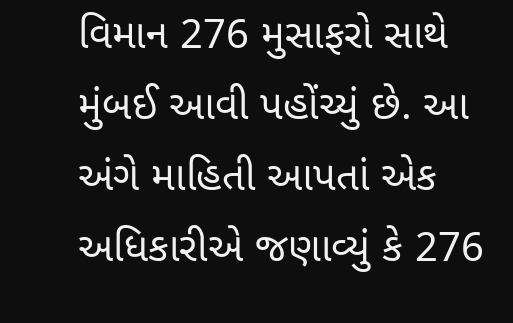વિમાન 276 મુસાફરો સાથે મુંબઈ આવી પહોંચ્યું છે. આ અંગે માહિતી આપતાં એક અધિકારીએ જણાવ્યું કે 276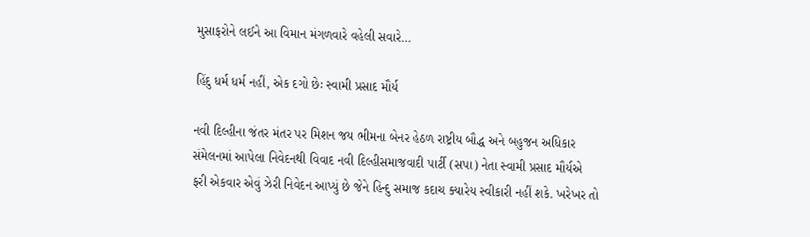મુસાફરોને લઈને આ વિમાન મંગળવારે વહેલી સવારે…

હિંદુ ધર્મ ધર્મ નહીં, એક દગો છેઃ સ્વામી પ્રસાદ મૌર્ય

નવી દિલ્હીના જંતર મંતર પર મિશન જય ભીમના બેનર હેઠળ રાષ્ટ્રીય બૌદ્ધ અને બહુજન અધિકાર સંમેલનમાં આપેલા નિવેદનથી વિવાદ નવી દિલ્હીસમાજવાદી પાર્ટી (સપા) નેતા સ્વામી પ્રસાદ મૌર્યએ ફરી એકવાર એવું ઝેરી નિવેદન આપ્યું છે જેને હિન્દુ સમાજ કદાચ ક્યારેય સ્વીકારી નહીં શકે. ખરેખર તો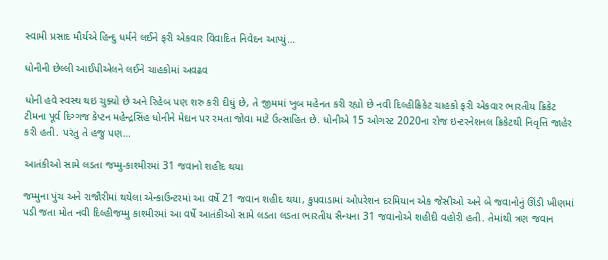સ્વામી પ્રસાદ મૌર્યએ હિન્દુ ધર્મને લઈને ફરી એકવાર વિવાદિત નિવેદન આપ્યું…

ધોનીની છેલ્લી આઈપીએલને લઈને ચાહકોમાં અવઢવ

ધોની હવે સ્વસ્થ થઇ ચુક્યો છે અને રિહેબ પણ શરુ કરી દીધું છે, તે જીમમાં ખુબ મહેનત કરી રહ્યો છે નવી દિલ્હીક્રિકેટ ચાહકો ફરી એકવાર ભારતીય ક્રિકેટ ટીમના પૂર્વ દિગ્ગજ કેપ્ટન મહેન્દ્રસિંહ ધોનીને મેદાન પર રમતા જોવા માટે ઉત્સાહિત છે. ધોનીએ 15 ઓગસ્ટ 2020ના રોજ ઇન્ટરનેશનલ ક્રિકેટથી નિવૃત્તિ જાહેર કરી હતી. પરંતુ તે હજુ પણ…

આતંકીઓ સામે લડતા જમ્મુ-કાશ્મીરમાં 31 જવાનો શહીદ થયા

જમ્મુના પુંચ અને રાજૌરીમાં થયેલા એન્કાઉન્ટરમાં આ વર્ષે 21 જવાન શહીદ થયા, કુપવાડામાં ઓપરેશન દરમિયાન એક જેસીઓ અને બે જવાનોનું ઊંડી ખીણમાં પડી જતા મોત નવી દિલ્હીજમ્મુ કાશ્મીરમાં આ વર્ષે આતંકીઓ સામે લડતા લડતા ભારતીય સૈન્યના 31 જવાનોએ શહીદી વહોરી હતી. તેમાંથી ત્રણ જવાન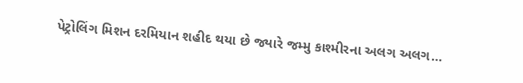પેટ્રોલિંગ મિશન દરમિયાન શહીદ થયા છે જ્યારે જમ્મુ કાશ્મીરના અલગ અલગ…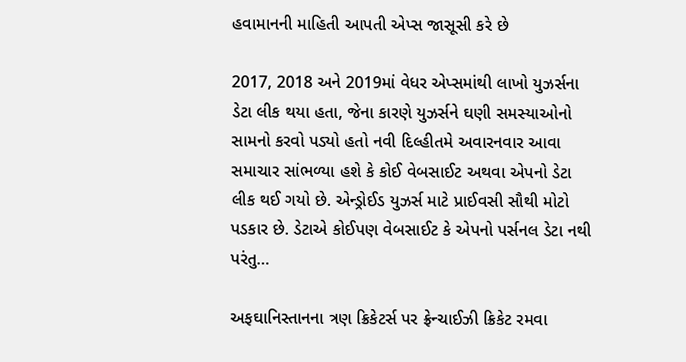હવામાનની માહિતી આપતી એપ્સ જાસૂસી કરે છે

2017, 2018 અને 2019માં વેધર એપ્સમાંથી લાખો યુઝર્સના ડેટા લીક થયા હતા, જેના કારણે યુઝર્સને ઘણી સમસ્યાઓનો સામનો કરવો પડ્યો હતો નવી દિલ્હીતમે અવારનવાર આવા સમાચાર સાંભળ્યા હશે કે કોઈ વેબસાઈટ અથવા એપનો ડેટા લીક થઈ ગયો છે. એન્ડ્રોઈડ યુઝર્સ માટે પ્રાઈવસી સૌથી મોટો પડકાર છે. ડેટાએ કોઈપણ વેબસાઈટ કે એપનો પર્સનલ ડેટા નથી પરંતુ…

અફઘાનિસ્તાનના ત્રણ ક્રિકેટર્સ પર ફ્રેન્ચાઈઝી ક્રિકેટ રમવા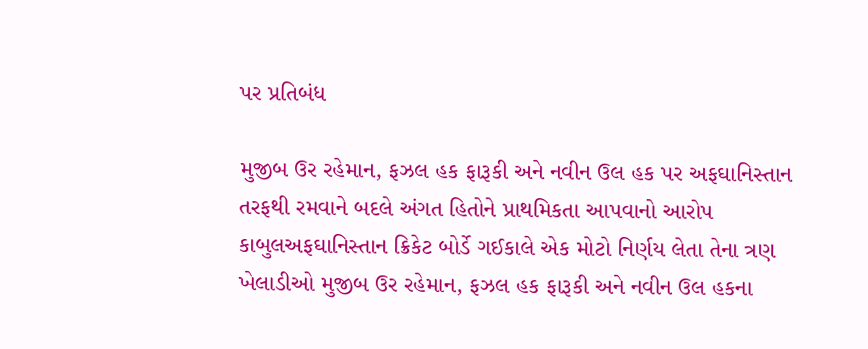પર પ્રતિબંધ

મુજીબ ઉર રહેમાન, ફઝલ હક ફારૂકી અને નવીન ઉલ હક પર અફઘાનિસ્તાન તરફથી રમવાને બદલે અંગત હિતોને પ્રાથમિકતા આપવાનો આરોપ કાબુલઅફઘાનિસ્તાન ક્રિકેટ બોર્ડે ગઈકાલે એક મોટો નિર્ણય લેતા તેના ત્રણ ખેલાડીઓ મુજીબ ઉર રહેમાન, ફઝલ હક ફારૂકી અને નવીન ઉલ હકના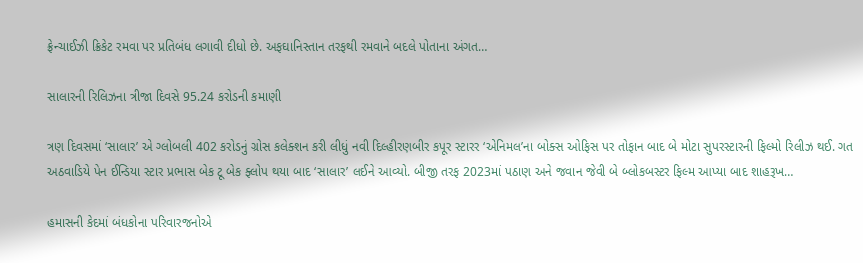ફ્રેન્ચાઈઝી ક્રિકેટ રમવા પર પ્રતિબંધ લગાવી દીધો છે. અફઘાનિસ્તાન તરફથી રમવાને બદલે પોતાના અંગત…

સાલારની રિલિઝના ત્રીજા દિવસે 95.24 કરોડની કમાણી

ત્રણ દિવસમાં ‘સાલાર’ એ ગ્લોબલી 402 કરોડનું ગ્રોસ કલેક્શન કરી લીધું નવી દિલ્હીરણબીર કપૂર સ્ટારર ‘એનિમલ’ના બોક્સ ઓફિસ પર તોફાન બાદ બે મોટા સુપરસ્ટારની ફિલ્મો રિલીઝ થઈ. ગત અઠવાડિયે પેન ઈન્ડિયા સ્ટાર પ્રભાસ બેક ટૂ બેક ફ્લોપ થયા બાદ ‘સાલાર’ લઈને આવ્યો. બીજી તરફ 2023માં પઠાણ અને જવાન જેવી બે બ્લોકબસ્ટર ફિલ્મ આપ્યા બાદ શાહરૂખ…

હમાસની કેદમાં બંધકોના પરિવારજનોએ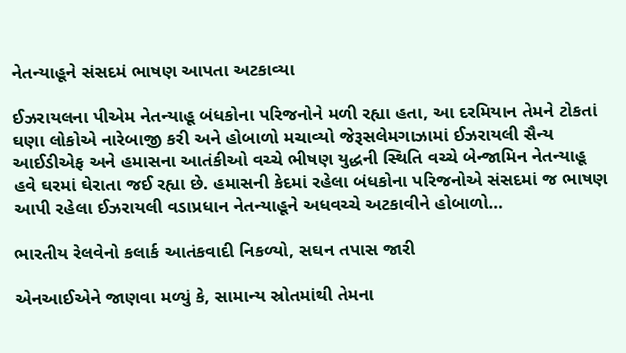નેતન્યાહૂને સંસદમં ભાષણ આપતા અટકાવ્યા

ઈઝરાયલના પીએમ નેતન્યાહૂ બંધકોના પરિજનોને મળી રહ્યા હતા, આ દરમિયાન તેમને ટોકતાં ઘણા લોકોએ નારેબાજી કરી અને હોબાળો મચાવ્યો જેરૂસલેમગાઝામાં ઈઝરાયલી સૈન્ય આઈડીએફ અને હમાસના આતંકીઓ વચ્ચે ભીષણ યુદ્ધની સ્થિતિ વચ્ચે બેન્જામિન નેતન્યાહૂ હવે ઘરમાં ઘેરાતા જઈ રહ્યા છે. હમાસની કેદમાં રહેલા બંધકોના પરિજનોએ સંસદમાં જ ભાષણ આપી રહેલા ઈઝરાયલી વડાપ્રધાન નેતન્યાહૂને અધવચ્ચે અટકાવીને હોબાળો…

ભારતીય રેલવેનો કલાર્ક આતંકવાદી નિકળ્યો, સઘન તપાસ જારી

એનઆઈએને જાણવા મળ્યું કે, સામાન્ય સ્રોતમાંથી તેમના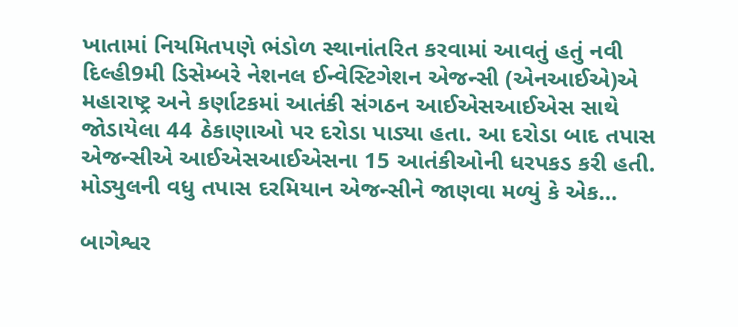ખાતામાં નિયમિતપણે ભંડોળ સ્થાનાંતરિત કરવામાં આવતું હતું નવી દિલ્હી9મી ડિસેમ્બરે નેશનલ ઈન્વેસ્ટિગેશન એજન્સી (એનઆઈએ)એ મહારાષ્ટ્ર અને કર્ણાટકમાં આતંકી સંગઠન આઈએસઆઈએસ સાથે જોડાયેલા 44 ઠેકાણાઓ પર દરોડા પાડ્યા હતા. આ દરોડા બાદ તપાસ એજન્સીએ આઈએસઆઈએસના 15 આતંકીઓની ધરપકડ કરી હતી. મોડ્યુલની વધુ તપાસ દરમિયાન એજન્સીને જાણવા મળ્યું કે એક…

બાગેશ્વર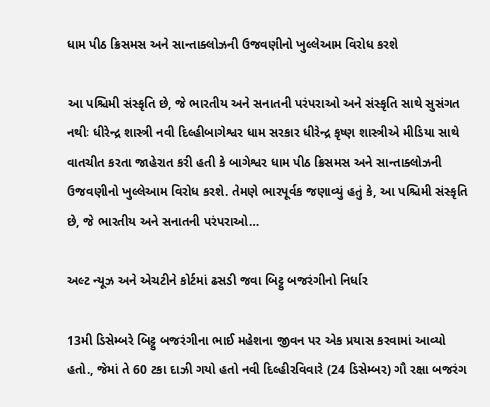ધામ પીઠ ક્રિસમસ અને સાન્તાક્લોઝની ઉજવણીનો ખુલ્લેઆમ વિરોધ કરશે

આ પશ્ચિમી સંસ્કૃતિ છે, જે ભારતીય અને સનાતની પરંપરાઓ અને સંસ્કૃતિ સાથે સુસંગત નથીઃ ધીરેન્દ્ર શાસ્ત્રી નવી દિલ્હીબાગેશ્વર ધામ સરકાર ધીરેન્દ્ર કૃષ્ણ શાસ્ત્રીએ મીડિયા સાથે વાતચીત કરતા જાહેરાત કરી હતી કે બાગેશ્વર ધામ પીઠ ક્રિસમસ અને સાન્તાક્લોઝની ઉજવણીનો ખુલ્લેઆમ વિરોધ કરશે. તેમણે ભારપૂર્વક જણાવ્યું હતું કે, આ પશ્ચિમી સંસ્કૃતિ છે, જે ભારતીય અને સનાતની પરંપરાઓ…

અલ્ટ ન્યૂઝ અને એચટીને કોર્ટમાં ઢસડી જવા બિટ્ટુ બજરંગીનો નિર્ધાર

13મી ડિસેમ્બરે બિટ્ટુ બજરંગીના ભાઈ મહેશના જીવન પર એક પ્રયાસ કરવામાં આવ્યો હતો., જેમાં તે 60 ટકા દાઝી ગયો હતો નવી દિલ્હીરવિવારે (24 ડિસેમ્બર) ગૌ રક્ષા બજરંગ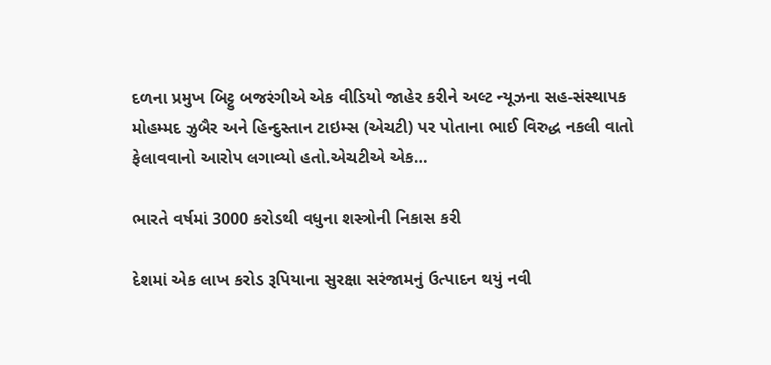દળના પ્રમુખ બિટ્ટુ બજરંગીએ એક વીડિયો જાહેર કરીને અલ્ટ ન્યૂઝના સહ-સંસ્થાપક મોહમ્મદ ઝુબૈર અને હિન્દુસ્તાન ટાઇમ્સ (એચટી) પર પોતાના ભાઈ વિરુદ્ધ નકલી વાતો ફેલાવવાનો આરોપ લગાવ્યો હતો.એચટીએ એક…

ભારતે વર્ષમાં 3000 કરોડથી વધુના શસ્ત્રોની નિકાસ કરી

દેશમાં એક લાખ કરોડ રૂપિયાના સુરક્ષા સરંજામનું ઉત્પાદન થયું નવી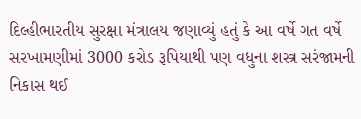દિલ્હીભારતીય સુરક્ષા મંત્રાલય જણાવ્યું હતું કે આ વર્ષે ગત વર્ષે સરખામણીમાં 3000 કરોડ રૂપિયાથી પણ વધુના શસ્ત્ર સરંજામની નિકાસ થઈ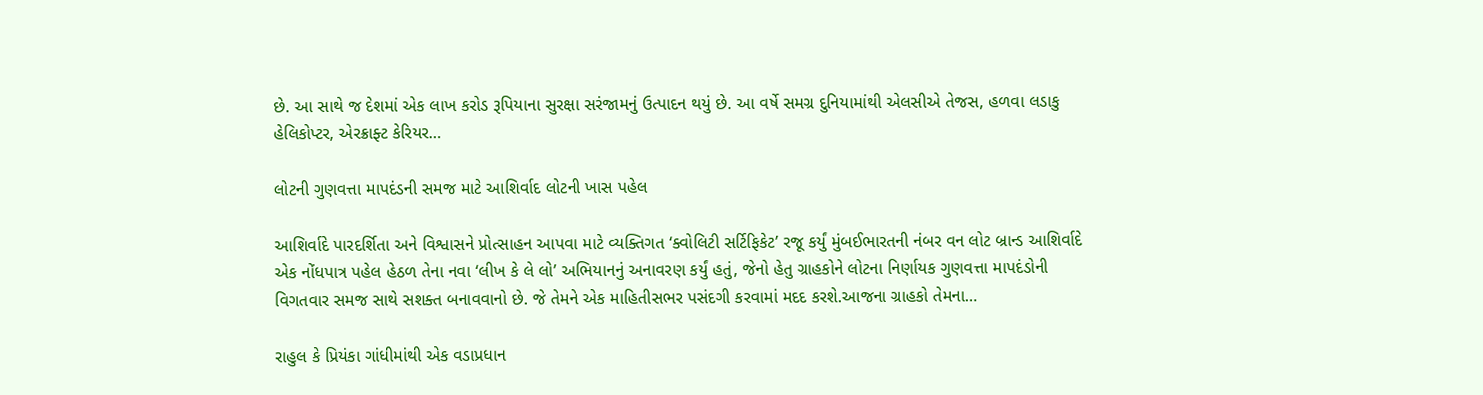છે. આ સાથે જ દેશમાં એક લાખ કરોડ રૂપિયાના સુરક્ષા સરંજામનું ઉત્પાદન થયું છે. આ વર્ષે સમગ્ર દુનિયામાંથી એલસીએ તેજસ, હળવા લડાકુ હેલિકોપ્ટર, એરક્રાફ્ટ કેરિયર…

લોટની ગુણવત્તા માપદંડની સમજ માટે આશિર્વાદ લોટની ખાસ પહેલ

આશિર્વાદે પારદર્શિતા અને વિશ્વાસને પ્રોત્સાહન આપવા માટે વ્યક્તિગત ‘ક્વોલિટી સર્ટિફિકેટ’ રજૂ કર્યું મુંબઈભારતની નંબર વન લોટ બ્રાન્ડ આશિર્વાદે એક નોંધપાત્ર પહેલ હેઠળ તેના નવા ‘લીખ કે લે લો’ અભિયાનનું અનાવરણ કર્યું હતું, જેનો હેતુ ગ્રાહકોને લોટના નિર્ણાયક ગુણવત્તા માપદંડોની વિગતવાર સમજ સાથે સશક્ત બનાવવાનો છે. જે તેમને એક માહિતીસભર પસંદગી કરવામાં મદદ કરશે.આજના ગ્રાહકો તેમના…

રાહુલ કે પ્રિયંકા ગાંધીમાંથી એક વડાપ્રધાન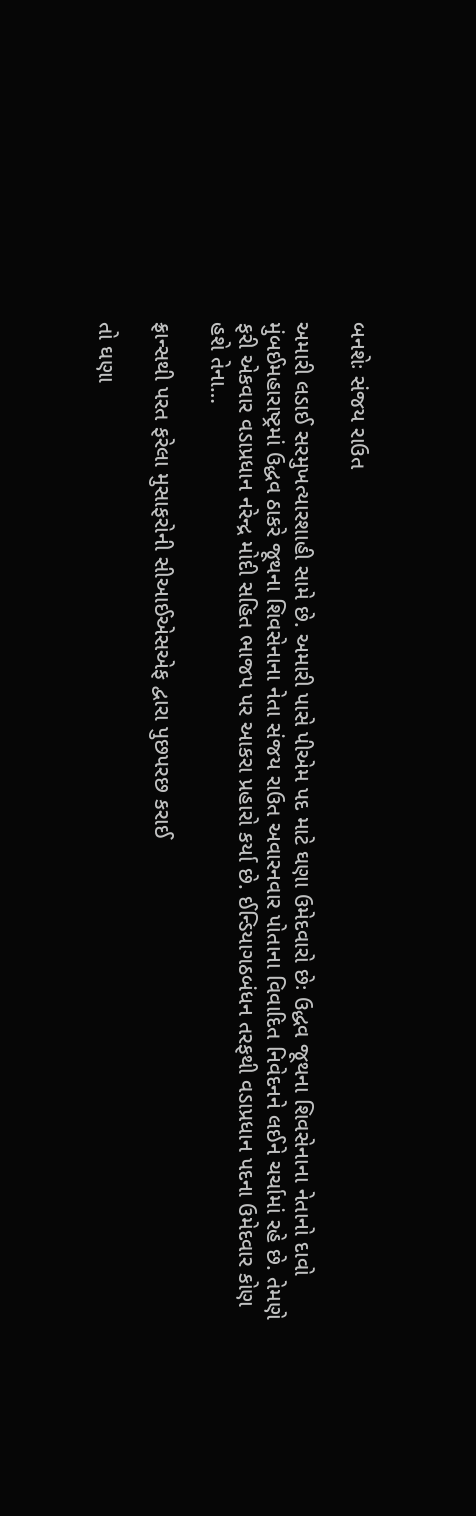બનશેઃ સંજય રાઉત

અમારી લડાઈ સરમુખત્યારશાહી સામે છે. અમારી પાસે પીએમ પદ માટે ઘણા ઉમેદવારો છેઃ ઉદ્ધવ જૂથના શિવસેનાના નેતાનો દાવો મુંબઈમહારાષ્ટ્રમાં ઉદ્ધવ ઠાકરે જૂથના શિવસેનાના નેતા સંજય રાઉત અવારનવાર પોતાના વિવાદિત નિવેદનને લઈને ચર્ચામાં રહે છે. તેમણે ફરી એકવાર વડાપ્રધાન નરેન્દ્ર મોદી સહિત ભાજપ પર આકરા પ્રહારો કર્યા છે. ઈન્ડિયાગઠબંધન તરફથી વડાપ્રધાન પદના ઉમેદવાર કોણ હશે તેના…

ફ્રાન્સથી પરત ફરેલા મુસાફરોની સીઆઈએસએફ દ્વારા પુછપરછ કરાઈ

તો ઘણા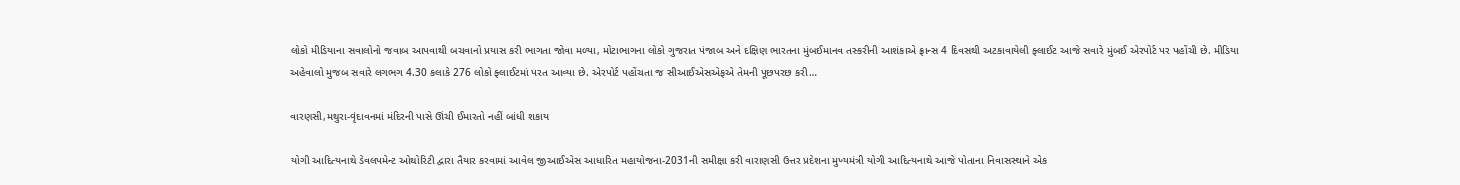લોકો મીડિયાના સવાલોનો જવાબ આપવાથી બચવાનો પ્રયાસ કરી ભાગતા જોવા મળ્યા, મોટાભાગના લોકો ગુજરાત પંજાબ અને દક્ષિણ ભારતના મુંબઈમાનવ તસ્કરીની આશંકાએ ફ્રાન્સ 4 દિવસથી અટકાવાયેલી ફ્લાઈટ આજે સવારે મુંબઈ એરપોર્ટ પર પહોંચી છે. મીડિયા અહેવાલો મુજબ સવારે લગભગ 4.30 કલાકે 276 લોકો ફ્લાઈટમાં પરત આવ્યા છે. એરપોર્ટ પહોંચતા જ સીઆઈએસએફએ તેમની પૂછપરછ કરી…

વારણસી,મથુરા-વૃંદાવનમાં મંદિરની પાસે ઊંચી ઈમારતો નહીં બાંધી શકાય

યોગી આદિત્યનાથે ડેવલપમેન્ટ ઓથોરિટી દ્વારા તૈયાર કરવામાં આવેલ જીઆઈએસ આધારિત મહાયોજના-2031ની સમીક્ષા કરી વારાણસી ઉત્તર પ્રદેશના મુખ્યમંત્રી યોગી આદિત્યનાથે આજે પોતાના નિવાસસ્થાને એક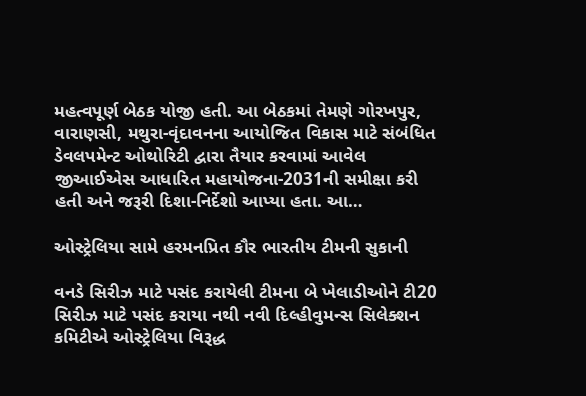મહત્વપૂર્ણ બેઠક યોજી હતી. આ બેઠકમાં તેમણે ગોરખપુર, વારાણસી, મથુરા-વૃંદાવનના આયોજિત વિકાસ માટે સંબંધિત ડેવલપમેન્ટ ઓથોરિટી દ્વારા તૈયાર કરવામાં આવેલ જીઆઈએસ આધારિત મહાયોજના-2031ની સમીક્ષા કરી હતી અને જરૂરી દિશા-નિર્દેશો આપ્યા હતા. આ…

ઓસ્ટ્રેલિયા સામે હરમનપ્રિત કૌર ભારતીય ટીમની સુકાની

વનડે સિરીઝ માટે પસંદ કરાયેલી ટીમના બે ખેલાડીઓને ટી20 સિરીઝ માટે પસંદ કરાયા નથી નવી દિલ્હીવુમન્સ સિલેક્શન કમિટીએ ઓસ્ટ્રેલિયા વિરૂદ્ધ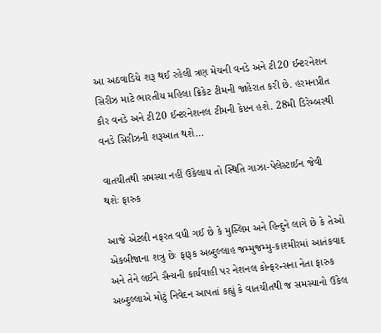આ અઠવાડિયે શરૂ થઈ રહેલી ત્રણ મેચની વનડે અને ટી20 ઈન્ટરનેશન સિરીઝ માટે ભારતીય મહિલા ક્રિકેટ ટીમની જાહેરાત કરી છે. હરમનપ્રીત કૌર વનડે અને ટી20 ઈન્ટરનેશનલ ટીમની કેપ્ટન હશે. 28મી ડિરેમ્બરથી વનડે સિરીઝની શરૂઆત થશે…

વાતચીતથી સમસ્યા નહીં ઉકેલાય તો સ્થિતિ ગાઝા-પેલેસ્ટાઈન જેવી થશેઃ ફારુક

આજે એટલી નફરત વધી ગઈ છે કે મુસ્લિમ અને હિન્દુને લાગે છે કે તેઓ એકબીજાના શત્રુ છેઃ ફારૂક અબ્દુલ્લાહ જમ્મુજમ્મુ-કાશ્મીરમાં આતંકવાદ અને તેને લઈને સૈન્યની કાર્યવાહી પર નેશનલ કોન્ફરન્સના નેતા ફારુક અબ્દુલ્લાએ મોટું નિવેદન આપતાં કહ્યું કે વાતચીતથી જ સમસ્યાનો ઉકેલ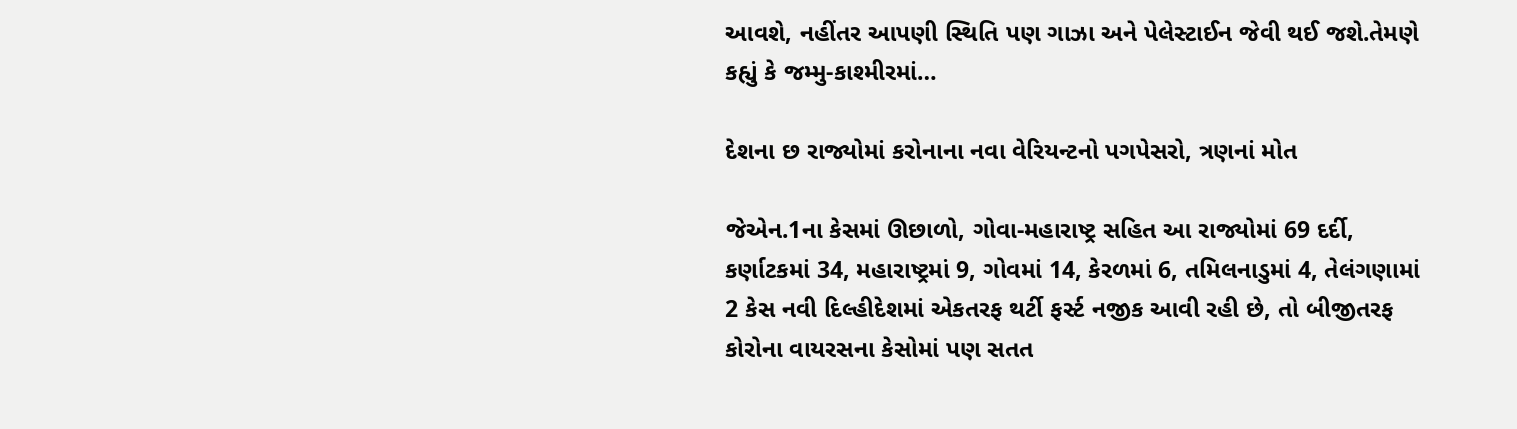આવશે, નહીંતર આપણી સ્થિતિ પણ ગાઝા અને પેલેસ્ટાઈન જેવી થઈ જશે.તેમણે કહ્યું કે જમ્મુ-કાશ્મીરમાં…

દેશના છ રાજ્યોમાં કરોનાના નવા વેરિયન્ટનો પગપેસરો, ત્રણનાં મોત

જેએન.1ના કેસમાં ઊછાળો, ગોવા-મહારાષ્ટ્ર સહિત આ રાજ્યોમાં 69 દર્દી, કર્ણાટકમાં 34, મહારાષ્ટ્રમાં 9, ગોવમાં 14, કેરળમાં 6, તમિલનાડુમાં 4, તેલંગણામાં 2 કેસ નવી દિલ્હીદેશમાં એકતરફ થર્ટી ફર્સ્ટ નજીક આવી રહી છે, તો બીજીતરફ કોરોના વાયરસના કેસોમાં પણ સતત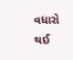વધારો થઈ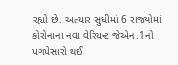રહ્યો છે. અત્યાર સુધીમાં 6 રાજ્યોમાં કોરોનાના નવા વેરિયન્ટ જેએન.1નો પગપેસારો થઈ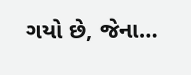ગયો છે, જેના…